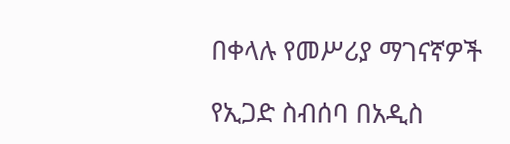በቀላሉ የመሥሪያ ማገናኛዎች

የኢጋድ ስብሰባ በአዲስ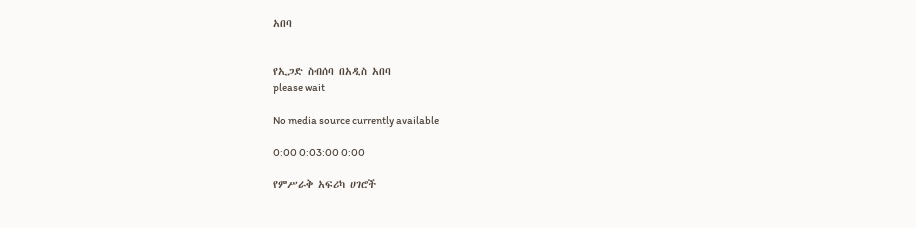አበባ


የኢጋድ ስብሰባ በአዲስ አበባ
please wait

No media source currently available

0:00 0:03:00 0:00

የምሥራቅ አፍሪካ ሀገሮች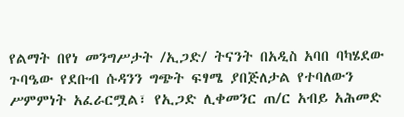የልማት በየነ መንግሥታት /ኢጋድ/ ትናንት በአዲስ አባበ ባካሄደው ጉባዔው የደቡብ ሱዳንን ግጭት ፍፃሜ ያበጅለታል የተባለውን ሥምምነት አፈራርሟል፣ የኢጋድ ሊቀመንር ጠ/ር አብይ አሕመድ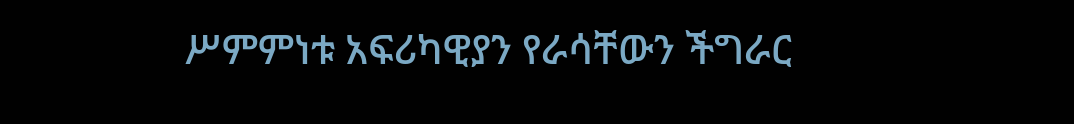ሥምምነቱ አፍሪካዊያን የራሳቸውን ችግራር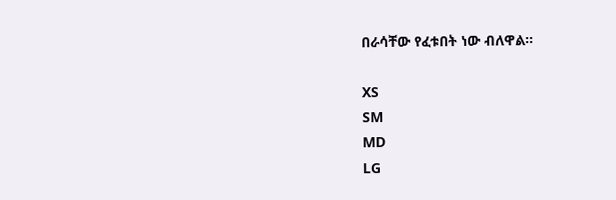በራሳቸው የፈቱበት ነው ብለዋል።

XS
SM
MD
LG